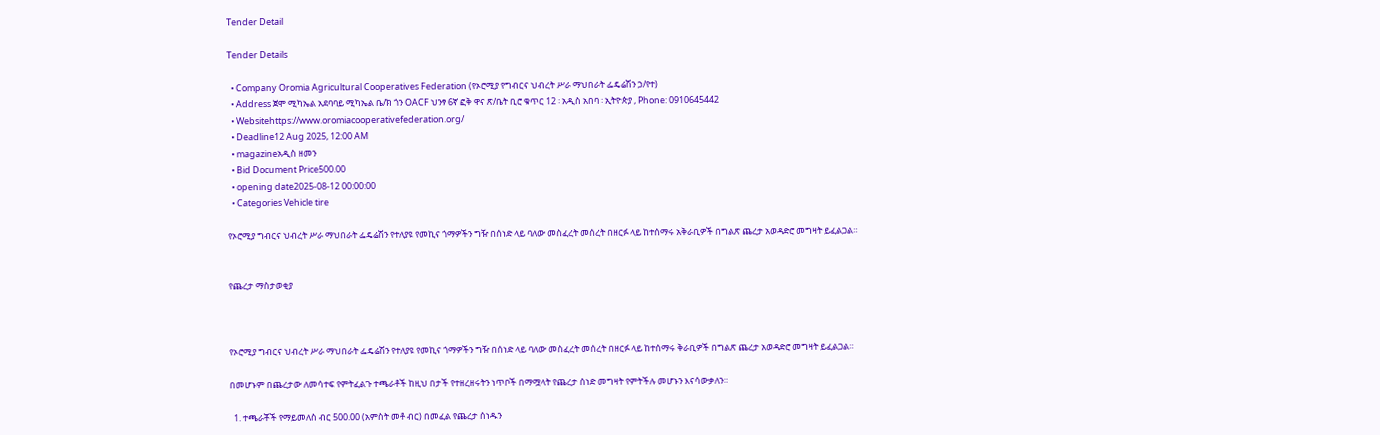Tender Detail

Tender Details

  • Company Oromia Agricultural Cooperatives Federation (የኦሮሚያ የግብርና ህብረት ሥራ ማህበራት ፌዴሬሽን ኃ/የተ)
  • Address ጀሞ ሚካኤል አደባባይ ሚካኤል ቤ/ክ ጎን OACF ህንፃ 6ኛ ፎቅ ዋና ጽ/ቤት ቢሮ ቁጥር 12 ፡ አዲስ አበባ ፡ ኢትዮጵያ , Phone: 0910645442
  • Websitehttps://www.oromiacooperativefederation.org/
  • Deadline12 Aug 2025, 12:00 AM
  • magazineአዲስ ዘመን
  • Bid Document Price500.00
  • opening date2025-08-12 00:00:00
  • Categories Vehicle tire

የኦሮሚያ ግብርና ህብረት ሥራ ማህበራት ፌዴሬሽን የተለያዩ የመኪና ጎማዎችን ግዥ በሰነድ ላይ ባለው መስፈረት መሰረት በዘርፉ ላይ ከተሰማሩ አቅራቢዎች በግልጽ ጨረታ አወዳድሮ መግዛት ይፈልጋል።


የጨረታ ማስታወቂያ



የኦሮሚያ ግብርና ህብረት ሥራ ማህበራት ፌዴሬሽን የተለያዩ የመኪና ጎማዎችን ግዥ በሰነድ ላይ ባለው መስፈረት መሰረት በዘርፉ ላይ ከተሰማሩ ቅራቢዎች በግልጽ ጨረታ አወዳድሮ መግዛት ይፈልጋል።

በመሆኑም በጨረታው ለመሳተፍ የምትፈልጉ ተጫራቶች ከዚህ በታች የተዘረዘሩትን ነጥቦች በማሟላት የጨረታ ሰነድ መግዛት የምትችሉ መሆኑን እናሳውቃለን።

  1. ተጫራቾች የማይመለስ ብር 500.00 (አምስት መቶ ብር) በመፈል የጨረታ ሰነዱን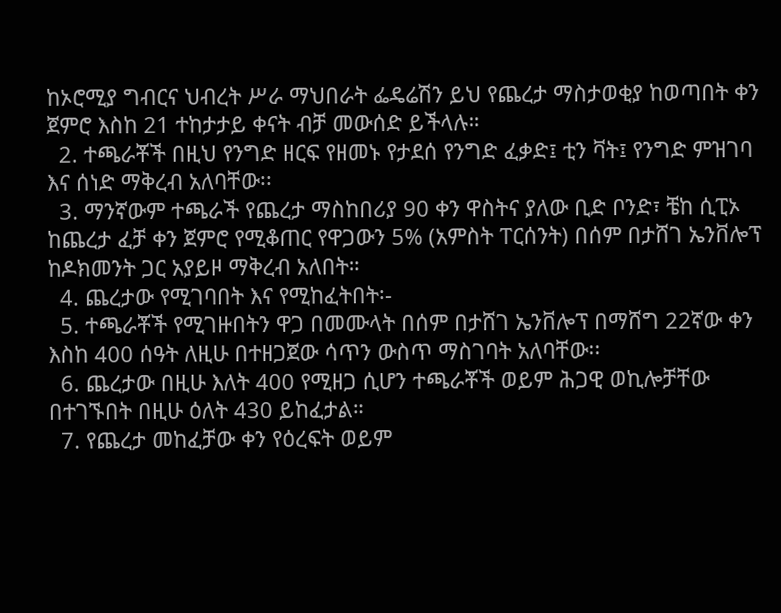ከኦሮሚያ ግብርና ህብረት ሥራ ማህበራት ፌዴሬሽን ይህ የጨረታ ማስታወቂያ ከወጣበት ቀን ጀምሮ እስከ 21 ተከታታይ ቀናት ብቻ መውሰድ ይችላሉ።
  2. ተጫራቾች በዚህ የንግድ ዘርፍ የዘመኑ የታደሰ የንግድ ፈቃድ፤ ቲን ቫት፤ የንግድ ምዝገባ እና ሰነድ ማቅረብ አለባቸው፡፡
  3. ማንኛውም ተጫራች የጨረታ ማስከበሪያ 90 ቀን ዋስትና ያለው ቢድ ቦንድ፣ ቼከ ሲፒኦ ከጨረታ ፈቻ ቀን ጀምሮ የሚቆጠር የዋጋውን 5% (አምስት ፐርሰንት) በሰም በታሸገ ኤንቨሎፕ ከዶክመንት ጋር አያይዞ ማቅረብ አለበት።
  4. ጨረታው የሚገባበት እና የሚከፈትበት፡-
  5. ተጫራቾች የሚገዙበትን ዋጋ በመሙላት በሰም በታሸገ ኤንቨሎፕ በማሸግ 22ኛው ቀን እስከ 400 ሰዓት ለዚሁ በተዘጋጀው ሳጥን ውስጥ ማስገባት አለባቸው፡፡
  6. ጨረታው በዚሁ እለት 400 የሚዘጋ ሲሆን ተጫራቾች ወይም ሕጋዊ ወኪሎቻቸው በተገኙበት በዚሁ ዕለት 430 ይከፈታል።
  7. የጨረታ መከፈቻው ቀን የዕረፍት ወይም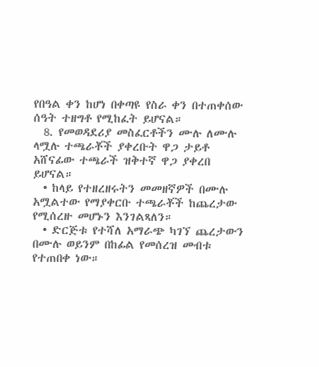የበዓል ቀን ከሆነ በቀጣዩ የስራ ቀን በተጠቀሰው ሰዓት ተዘግቶ የሚከፈት ይሆናል።
  8. የመወዳደሪያ መስፈርቶችን ሙሉ ለሙሉ ላሟሉ ተጫራቾች ያቀረቡት ዋጋ ታይቶ አሸናፊው ተጫራች ዝቅተኛ ዋጋ ያቀረበ ይሆናል።
  • ከላይ የተዘረዘሩትን መመዘኛዎች በሙሉ አሟልተው የማያቀርቡ ተጫራቾች ከጨረታው የሚሰረዙ መሆኑን እንገልጻለን።
  • ድርጅቱ የተሻለ አማራጭ ካገኘ ጨረታውን በሙሉ ወይንም በከፊል የመሰረዝ መብቱ የተጠበቀ ነው።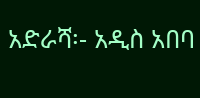አድራሻ፡- አዲስ አበባ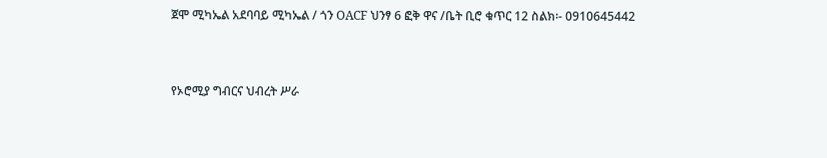ጀሞ ሚካኤል አደባባይ ሚካኤል / ጎን OACF ህንፃ 6 ፎቅ ዋና /ቤት ቢሮ ቁጥር 12 ስልክ፡- 0910645442



የኦሮሚያ ግብርና ህብረት ሥራ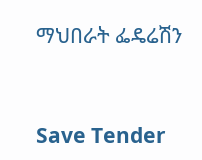ማህበራት ፌዴሬሽን



Save Tender